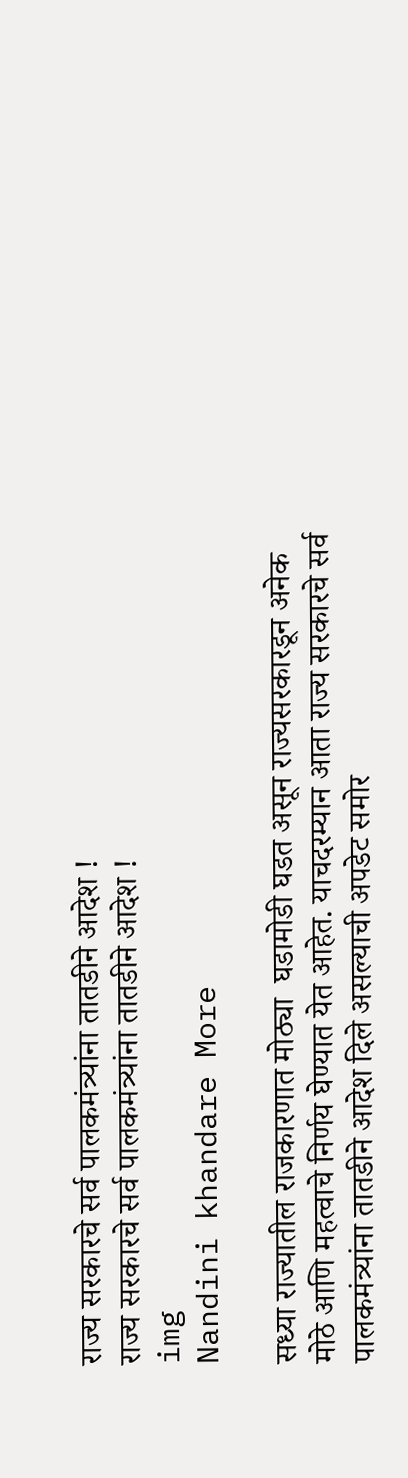राज्य सरकारचे सर्व पालकमंत्र्यांना तातडीने आदेश !
राज्य सरकारचे सर्व पालकमंत्र्यांना तातडीने आदेश !
img
Nandini khandare More

सध्या राज्यातील राजकारणात मोठ्या  घडामोडी घडत असून राज्यसरकारडून अनेक मोठे आणि महत्वाचे निर्णय घेण्यात येत आहेत. याचदरम्यान आता राज्य सरकारचे सर्व पालकमंत्र्यांना तातडीने आदेश दिले असल्याची अपडेट समोर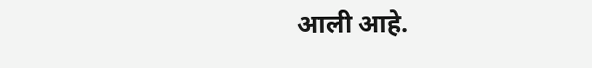आली आहे.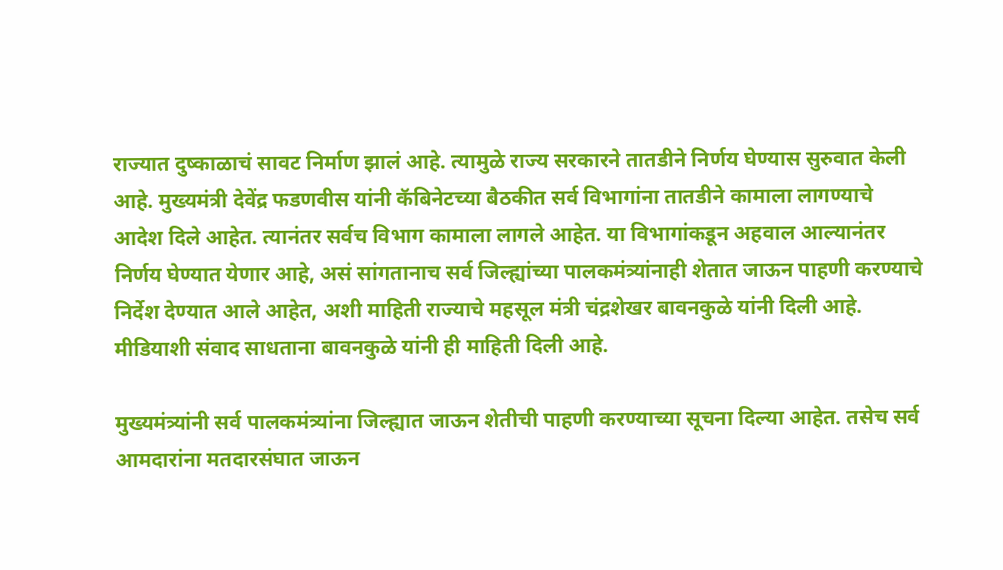राज्यात दुष्काळाचं सावट निर्माण झालं आहे. त्यामुळे राज्य सरकारने तातडीने निर्णय घेण्यास सुरुवात केली आहे. मुख्यमंत्री देवेंद्र फडणवीस यांनी कॅबिनेटच्या बैठकीत सर्व विभागांना तातडीने कामाला लागण्याचे आदेश दिले आहेत. त्यानंतर सर्वच विभाग कामाला लागले आहेत. या विभागांकडून अहवाल आल्यानंतर निर्णय घेण्यात येणार आहे, असं सांगतानाच सर्व जिल्ह्यांच्या पालकमंत्र्यांनाही शेतात जाऊन पाहणी करण्याचे निर्देश देण्यात आले आहेत, अशी माहिती राज्याचे महसूल मंत्री चंद्रशेखर बावनकुळे यांनी दिली आहे. मीडियाशी संवाद साधताना बावनकुळे यांनी ही माहिती दिली आहे.

मुख्यमंत्र्यांनी सर्व पालकमंत्र्यांना जिल्ह्यात जाऊन शेतीची पाहणी करण्याच्या सूचना दिल्या आहेत. तसेच सर्व आमदारांना मतदारसंघात जाऊन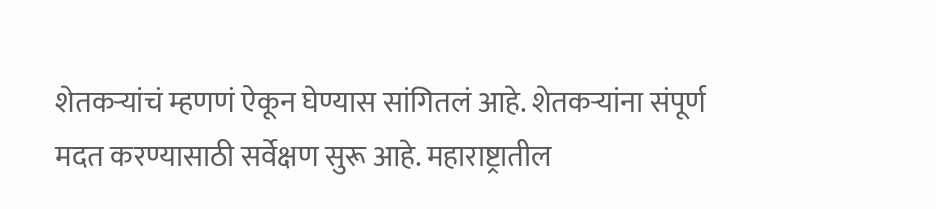शेतकऱ्यांचं म्हणणं ऐकून घेण्यास सांगितलं आहे. शेतकऱ्यांना संपूर्ण मदत करण्यासाठी सर्वेक्षण सुरू आहे. महाराष्ट्रातील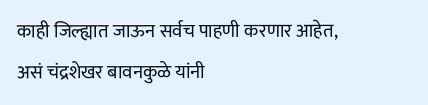काही जिल्ह्यात जाऊन सर्वच पाहणी करणार आहेत, असं चंद्रशेखर बावनकुळे यांनी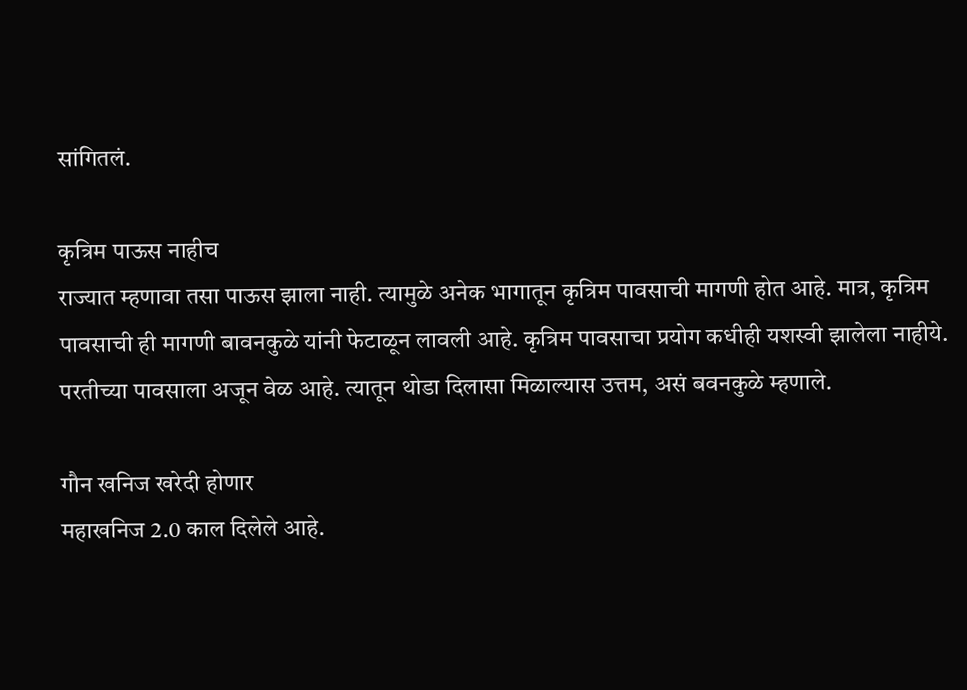सांगितलं.

कृत्रिम पाऊस नाहीच
राज्यात म्हणावा तसा पाऊस झाला नाही. त्यामुळे अनेक भागातून कृत्रिम पावसाची मागणी होत आहे. मात्र, कृत्रिम पावसाची ही मागणी बावनकुळे यांनी फेटाळून लावली आहे. कृत्रिम पावसाचा प्रयोग कधीही यशस्वी झालेला नाहीये. परतीच्या पावसाला अजून वेळ आहे. त्यातून थोडा दिलासा मिळाल्यास उत्तम, असं बवनकुळे म्हणाले.

गौन खनिज खरेदी होणार
महाखनिज 2.0 काल दिलेले आहे.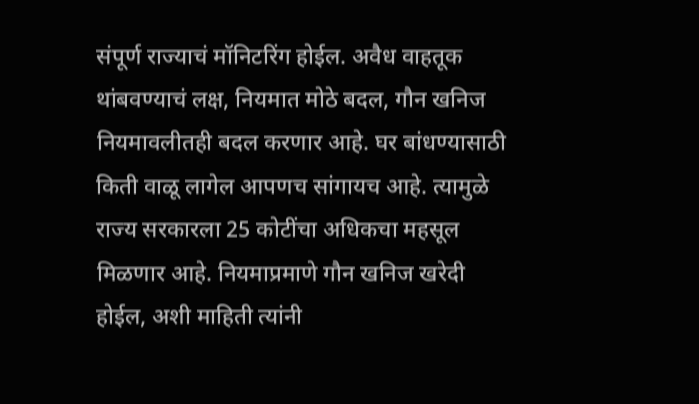संपूर्ण राज्याचं मॉनिटरिंग होईल. अवैध वाहतूक थांबवण्याचं लक्ष, नियमात मोठे बदल, गौन खनिज नियमावलीतही बदल करणार आहे. घर बांधण्यासाठी किती वाळू लागेल आपणच सांगायच आहे. त्यामुळे राज्य सरकारला 25 कोटींचा अधिकचा महसूल मिळणार आहे. नियमाप्रमाणे गौन खनिज खरेदी होईल, अशी माहिती त्यांनी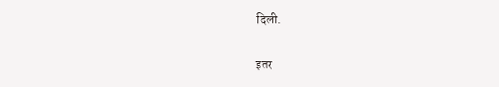दिली.

इतर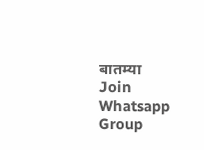बातम्या
Join Whatsapp Group